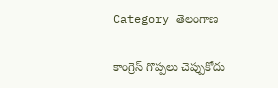Category తెలంగాణ

కాంగ్రెస్ గొప్ప‌లు చెప్పుకోదు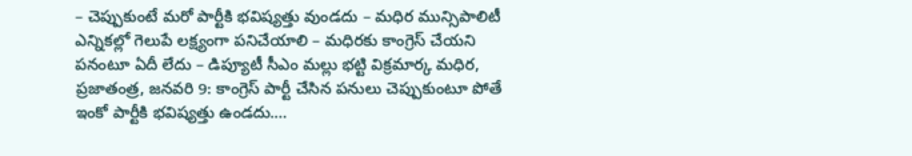– చెప్పుకుంటే మ‌రో పార్టీకి భ‌విష్య‌త్తు వుండ‌దు – మ‌ధిర మున్సిపాలిటీ ఎన్నిక‌ల్లో గెలుపే ల‌క్ష్యంగా ప‌నిచేయాలి – మ‌ధిర‌కు కాంగ్రెస్ చేయ‌ని ప‌నంటూ ఏదీ లేదు – డిప్యూటీ సీఎం మ‌ల్లు భ‌ట్టి విక్ర‌మార్క‌ మ‌ధిర‌, ప్ర‌జాతంత్ర‌, జ‌న‌వ‌రి 9: కాంగ్రెస్ పార్టీ చేసిన పనులు చెప్పుకుంటూ పోతే ఇంకో పార్టీకి భవిష్యత్తు ఉండదు.…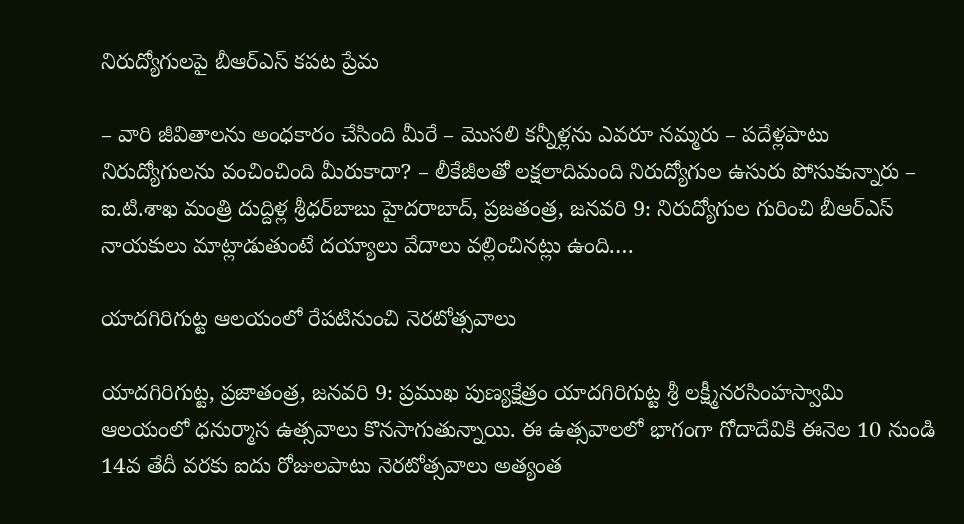నిరుద్యోగుల‌పై బీఆర్ఎస్ క‌ప‌ట ప్రేమ‌

– వారి జీవితాల‌ను అంధ‌కారం చేసింది మీరే – మొస‌లి క‌న్నీళ్ల‌ను ఎవ‌రూ న‌మ్మ‌రు – ప‌దేళ్ల‌పాటు నిరుద్యోగుల‌ను వంచించింది మీరుకాదా? – లీకేజీల‌తో ల‌క్ష‌లాదిమంది నిరుద్యోగుల ఉసురు పోసుకున్నారు – ఐ.టి.శాఖ మంత్రి దుద్దిళ్ల శ్రీ‌ధ‌ర్‌బాబు హైద‌రాబాద్‌, ప్ర‌జ‌తంత్ర‌, జ‌న‌వ‌రి 9: నిరుద్యోగుల గురించి బీఆర్ఎస్ నాయకులు మాట్లాడుతుంటే దయ్యాలు వేదాలు వల్లించినట్లు ఉంది.…

యాద‌గిరిగుట్ట ఆల‌యంలో రేప‌టినుంచి నెరటోత్సవాలు

యాదగిరిగుట్ట, ప్రజాతంత్ర, జనవరి 9: ప్రముఖ పుణ్యక్షేత్రం యాదగిరిగుట్ట శ్రీ లక్ష్మీనరసింహస్వామి ఆలయంలో ధనుర్మాస ఉత్సవాలు కొనసాగుతున్నాయి. ఈ ఉత్సవాలలో భాగంగా గోదాదేవికి ఈనెల 10 నుండి 14వ తేదీ వరకు ఐదు రోజులపాటు నెరటోత్సవాలు అత్యంత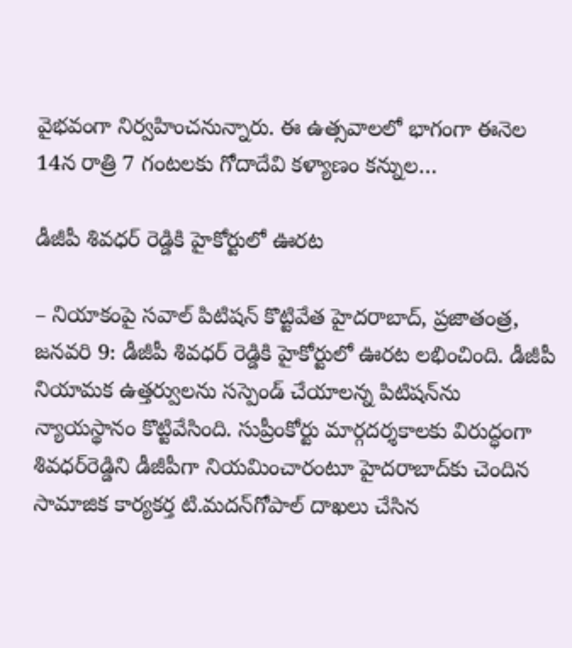వైభవంగా నిర్వహించనున్నారు. ఈ ఉత్సవాలలో భాగంగా ఈనెల 14న‌ రాత్రి 7 గంటలకు గోదాదేవి కళ్యాణం కన్నుల…

డీజీపీ శివధర్‌ ‌రెడ్డికి హైకోర్టులో ఊరట

– నియాకంపై సవాల్‌ ‌పిటిషన్‌ ‌కొట్టివేత హైదరాబాద్‌, ప్రజాతంత్ర, జనవరి 9: డీజీపీ శివధర్‌ ‌రెడ్డికి హైకోర్టులో ఊరట లభించింది. డీజీపీ నియామక ఉత్తర్వులను సస్పెండ్‌ ‌చేయాలన్న పిటిషన్‌ను న్యాయస్థానం కొట్టివేసింది. సుప్రీంకోర్టు మార్గదర్శకాలకు విరుద్ధంగా శివధర్‌రెడ్డిని డీజీపీగా నియమించారంటూ హైదరాబాద్‌కు చెందిన సామాజిక కార్యకర్త టి.మద‌న్‌గోపాల్‌ ‌దాఖలు చేసిన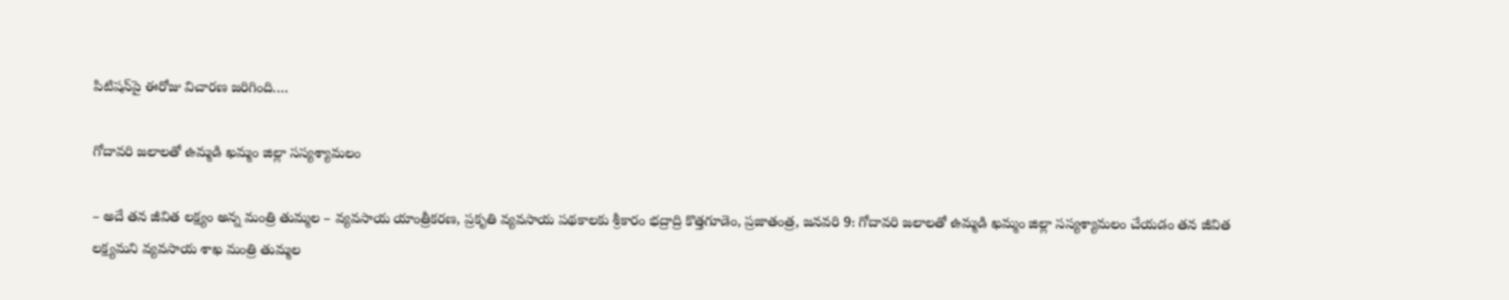పిటిషన్‌పై ఈరోజు విచారణ జరిగింది.…

గోదావరి జలాలతో ఉమ్మడి ఖమ్మం జిల్లా సస్యశ్యామలం

– అదే తన జీవిత లక్ష్యం అన్న మంత్రి తుమ్మల – వ్యవసాయ యాంత్రీకరణ, ప్రకృతి వ్యవసాయ పథకాలకు శ్రీకారం భద్రాద్రి కొత్తగూడెం, ప్రజాతంత్ర, జనవరి 9: గోదావరి జలాలతో ఉమ్మడి ఖమ్మం జిల్లా సస్యశ్యామలం చేయడం తన జీవిత లక్ష్యమని వ్యవసాయ శాఖ మంత్రి తుమ్మల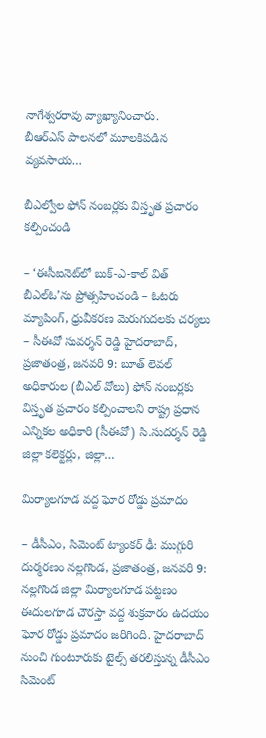నాగేశ్వరరావు వ్యాఖ్యానించారు. బీఆర్‌ఎస్‌ ‌పాలనలో మూలకిపడిన వ్యవసాయ…

బీఎల్వోల‌ ఫోన్ నంబర్లకు విస్తృత ప్రచారం కల్పించండి

– ‘ఈసీఐనెట్‌లో బుక్-ఎ-కాల్ విత్ బీఎల్ఓ’ను ప్రోత్సహించండి – ఓటరు మ్యాపింగ్‌, ధ్రువీకరణ మెరుగుదలకు చర్యలు – సీఈవో సువ‌ర్శన్ రెడ్డి హైదరాబాద్, ప్ర‌జాతంత్ర‌, జ‌న‌వ‌రి 9: బూత్ లెవల్ అధికారుల (బీఎల్ వోలు) ఫోన్ నంబర్లకు విస్తృత ప్రచారం కల్పించాలని రాష్ట్ర ప్రధాన ఎన్నికల అధికారి (సీఈవో) సి.సుద‌ర్శన్ రెడ్డి జిల్లా కలెక్టర్లు, జిల్లా…

మిర్యాలగూడ వద్ద ఘోర రోడ్డు ప్రమాదం

– డీసీఎం, సిమెంట్‌ ట్యాంకర్‌ ఢీ: ముగ్గురి దుర్మ‌ర‌ణం నల్లగొండ, ప్రజాతంత్ర, జనవరి 9: నల్లగొండ జిల్లా మిర్యాలగూడ పట్టణం ఈదులగూడ చౌరస్తా వద్ద శుక్ర‌వారం ఉద‌యం ఘోర రోడ్డు ప్రమాదం జరిగింది. హైదరాబాద్‌ నుంచి గుంటూరుకు టైల్స్‌ తరలిస్తున్న డీసీఎం సిమెంట్‌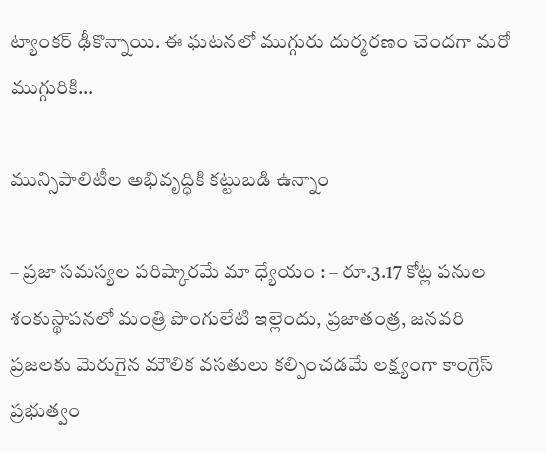ట్యాంకర్‌ ఢీకొన్నాయి. ఈ ఘటనలో ముగ్గురు దుర్మ‌ర‌ణం చెంద‌గా మరో ముగ్గురికి…

మున్సిపాలిటీల అభివృద్ధికి కట్టుబడి ఉన్నాం

– ప్రజా సమస్యల పరిష్కారమే మా ధ్యేయం : – రూ.3.17 కోట్ల పనుల శంకుస్థాపనలో మంత్రి పొంగులేటి ఇల్లెందు, ప్ర‌జాతంత్ర‌, జ‌న‌వ‌రి ప్రజలకు మెరుగైన మౌలిక వసతులు కల్పించడమే లక్ష్యంగా కాంగ్రెస్ ప్రభుత్వం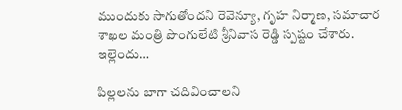ముందుకు సాగుతోందని రెవెన్యూ, గృహ నిర్మాణ, సమాచార శాఖల మంత్రి పొంగులేటి శ్రీనివాస రెడ్డి స్పష్టం చేశారు. ఇల్లెందు…

పిల్లలను బాగా చదివించాలని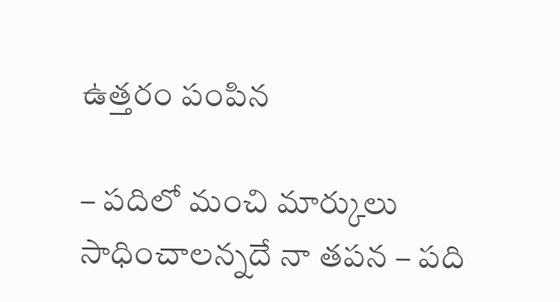ఉత్తరం పంపిన

– పదిలో మంచి మార్కులు సాధించాలన్నదే నా తపన – పది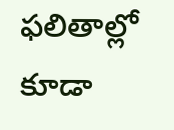ఫలితాల్లో కూడా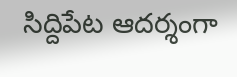సిద్దిపేట ఆదర్శంగా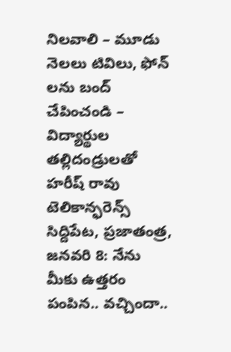నిలవాలి – మూడు నెలలు టివిలు, ఫోన్ లను బంద్ చేపించండి – విద్యార్థుల తల్లిదండ్రులతో హరీష్ రావు టెలికాన్ఫరెన్స్ సిద్దిపేట, ప్రజాతంత్ర, జనవరి 8: నేను మీకు ఉత్తరం పంపిన.. వచ్చిందా..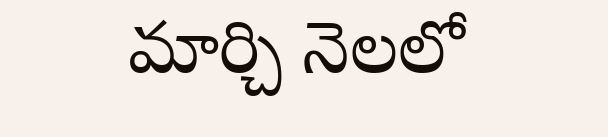మార్చి నెలలో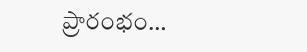ప్రారంభం…